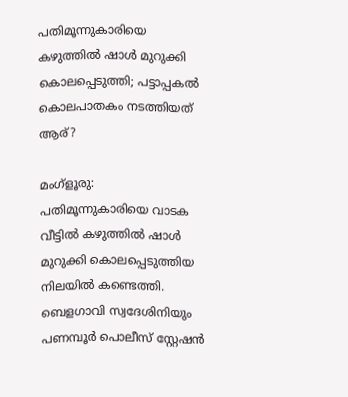പതിമൂന്നുകാരിയെ കഴുത്തില്‍ ഷാള്‍ മുറുക്കി കൊലപ്പെടുത്തി; പട്ടാപ്പകല്‍ കൊലപാതകം നടത്തിയത് ആര്?

മംഗ്ളൂരു: പതിമൂന്നുകാരിയെ വാടക വീട്ടില്‍ കഴുത്തില്‍ ഷാള്‍ മുറുക്കി കൊലപ്പെടുത്തിയ നിലയില്‍ കണ്ടെത്തി. ബെളഗാവി സ്വദേശിനിയും പണമ്പൂര്‍ പൊലീസ് സ്റ്റേഷന്‍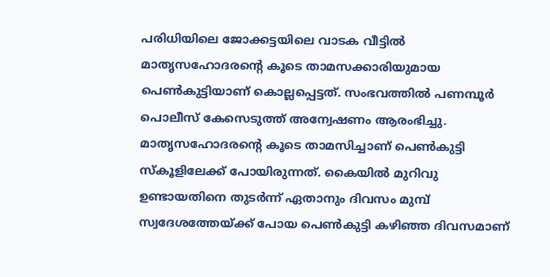പരിധിയിലെ ജോക്കട്ടയിലെ വാടക വീട്ടില്‍ മാതൃസഹോദരന്റെ കൂടെ താമസക്കാരിയുമായ പെണ്‍കുട്ടിയാണ് കൊല്ലപ്പെട്ടത്. സംഭവത്തില്‍ പണമ്പൂര്‍ പൊലീസ് കേസെടുത്ത് അന്വേഷണം ആരംഭിച്ചു.
മാതൃസഹോദരന്റെ കൂടെ താമസിച്ചാണ് പെണ്‍കുട്ടി സ്‌കൂളിലേക്ക് പോയിരുന്നത്. കൈയില്‍ മുറിവു ഉണ്ടായതിനെ തുടര്‍ന്ന് ഏതാനും ദിവസം മുമ്പ് സ്വദേശത്തേയ്ക്ക് പോയ പെണ്‍കുട്ടി കഴിഞ്ഞ ദിവസമാണ്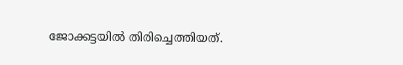ജോക്കട്ടയില്‍ തിരിച്ചെത്തിയത്.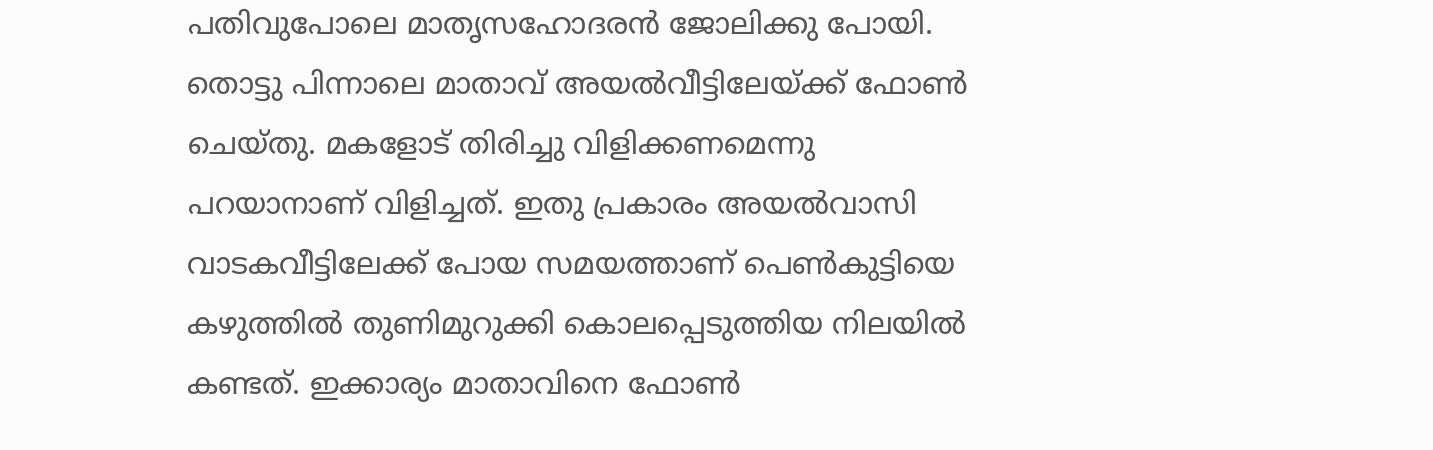പതിവുപോലെ മാതൃസഹോദരന്‍ ജോലിക്കു പോയി. തൊട്ടു പിന്നാലെ മാതാവ് അയല്‍വീട്ടിലേയ്ക്ക് ഫോണ്‍ ചെയ്തു. മകളോട് തിരിച്ചു വിളിക്കണമെന്നു പറയാനാണ് വിളിച്ചത്. ഇതു പ്രകാരം അയല്‍വാസി വാടകവീട്ടിലേക്ക് പോയ സമയത്താണ് പെണ്‍കുട്ടിയെ കഴുത്തില്‍ തുണിമുറുക്കി കൊലപ്പെടുത്തിയ നിലയില്‍ കണ്ടത്. ഇക്കാര്യം മാതാവിനെ ഫോണ്‍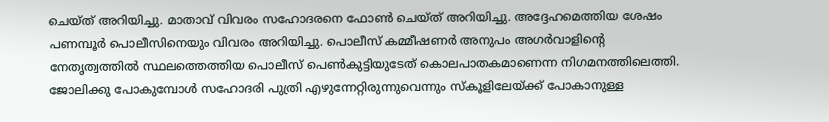ചെയ്ത് അറിയിച്ചു. മാതാവ് വിവരം സഹോദരനെ ഫോണ്‍ ചെയ്ത് അറിയിച്ചു. അദ്ദേഹമെത്തിയ ശേഷം പണമ്പൂര്‍ പൊലീസിനെയും വിവരം അറിയിച്ചു. പൊലീസ് കമ്മീഷണര്‍ അനുപം അഗര്‍വാളിന്റെ നേതൃത്വത്തില്‍ സ്ഥലത്തെത്തിയ പൊലീസ് പെണ്‍കുട്ടിയുടേത് കൊലപാതകമാണെന്ന നിഗമനത്തിലെത്തി. ജോലിക്കു പോകുമ്പോള്‍ സഹോദരി പുത്രി എഴുന്നേറ്റിരുന്നുവെന്നും സ്‌കൂളിലേയ്ക്ക് പോകാനുള്ള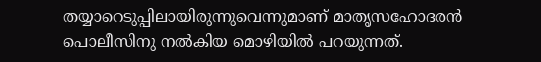തയ്യാറെടുപ്പിലായിരുന്നുവെന്നുമാണ് മാതൃസഹോദരന്‍ പൊലീസിനു നല്‍കിയ മൊഴിയില്‍ പറയുന്നത്.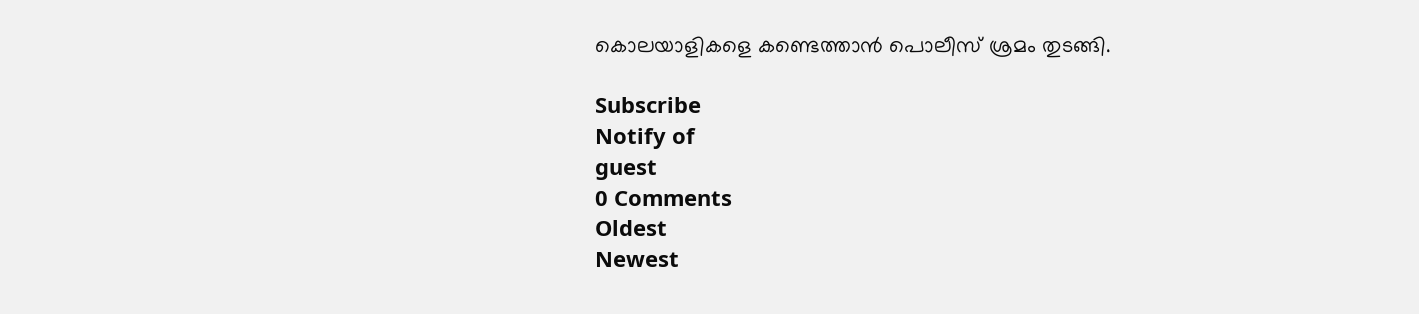കൊലയാളികളെ കണ്ടെത്താന്‍ പൊലീസ് ശ്രമം തുടങ്ങി.

Subscribe
Notify of
guest
0 Comments
Oldest
Newest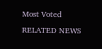Most Voted
RELATED NEWS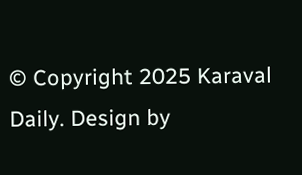© Copyright 2025 Karaval Daily. Design by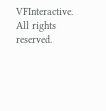VFInteractive. All rights reserved.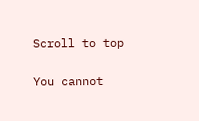Scroll to top

You cannot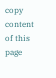copy content of this page